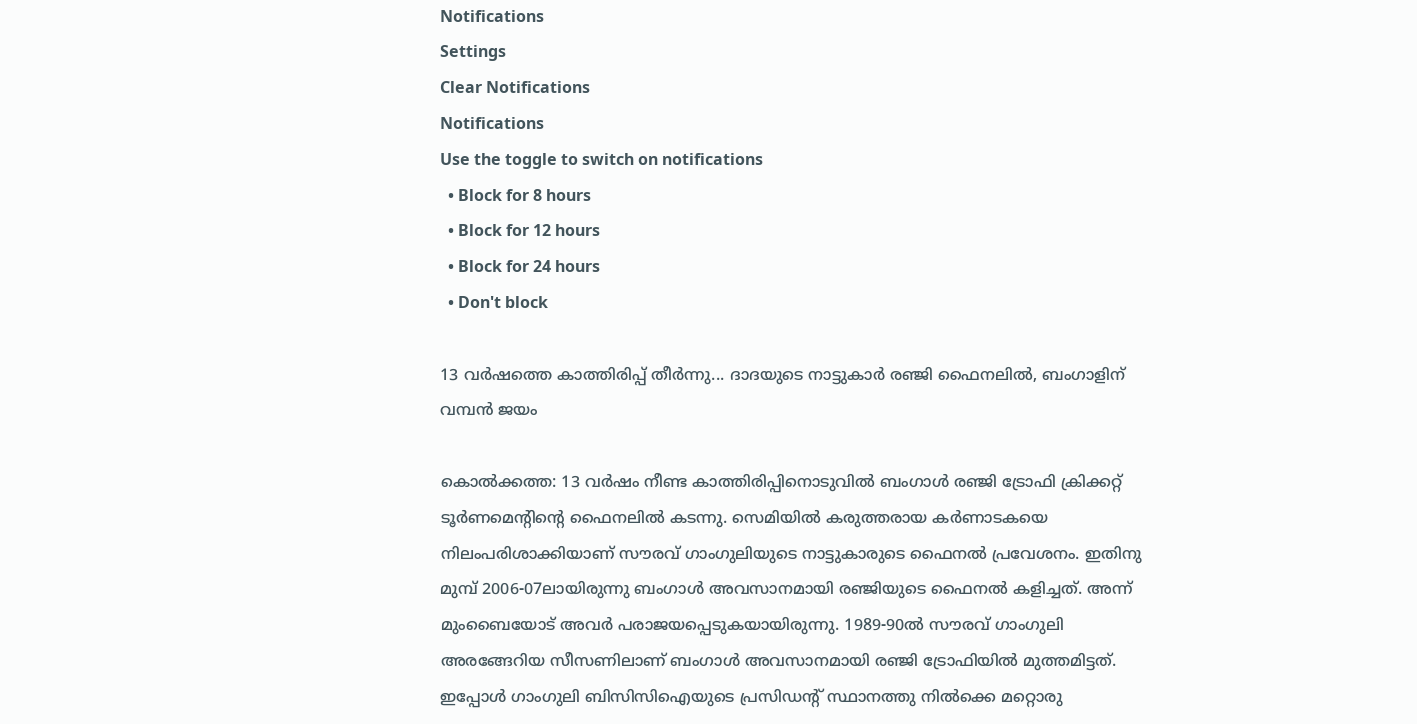Notifications
Settings
Clear Notifications
Notifications
Use the toggle to switch on notifications
  • Block for 8 hours
  • Block for 12 hours
  • Block for 24 hours
  • Don't block

13 വര്‍ഷത്തെ കാത്തിരിപ്പ് തീര്‍ന്നു... ദാദയുടെ നാട്ടുകാര്‍ രഞ്ജി ഫൈനലില്‍, ബംഗാളിന് വമ്പന്‍ ജയം

കൊല്‍ക്കത്ത: 13 വര്‍ഷം നീണ്ട കാത്തിരിപ്പിനൊടുവില്‍ ബംഗാള്‍ രഞ്ജി ട്രോഫി ക്രിക്കറ്റ് ടൂര്‍ണമെന്റിന്റെ ഫൈനലില്‍ കടന്നു. സെമിയില്‍ കരുത്തരായ കര്‍ണാടകയെ നിലംപരിശാക്കിയാണ് സൗരവ് ഗാംഗുലിയുടെ നാട്ടുകാരുടെ ഫൈനല്‍ പ്രവേശനം. ഇതിനു മുമ്പ് 2006-07ലായിരുന്നു ബംഗാള്‍ അവസാനമായി രഞ്ജിയുടെ ഫൈനല്‍ കളിച്ചത്. അന്ന് മുംബൈയോട് അവര്‍ പരാജയപ്പെടുകയായിരുന്നു. 1989-90ല്‍ സൗരവ് ഗാംഗുലി അരങ്ങേറിയ സീസണിലാണ് ബംഗാള്‍ അവസാനമായി രഞ്ജി ട്രോഫിയില്‍ മുത്തമിട്ടത്. ഇപ്പോള്‍ ഗാംഗുലി ബിസിസിഐയുടെ പ്രസിഡന്റ് സ്ഥാനത്തു നില്‍ക്കെ മറ്റൊരു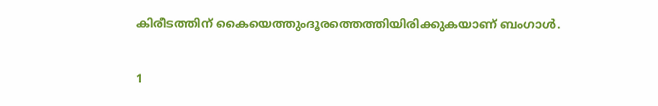കിരീടത്തിന് കൈയെത്തുംദൂരത്തെത്തിയിരിക്കുകയാണ് ബംഗാള്‍.

1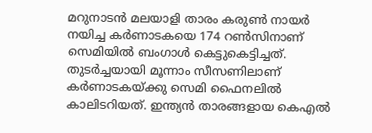മറുനാടന്‍ മലയാളി താരം കരുണ്‍ നായര്‍ നയിച്ച കര്‍ണാടകയെ 174 റണ്‍സിനാണ് സെമിയില്‍ ബംഗാള്‍ കെട്ടുകെട്ടിച്ചത്. തുടര്‍ച്ചയായി മൂന്നാം സീസണിലാണ് കര്‍ണാടകയ്ക്കു സെമി ഫൈനലില്‍ കാലിടറിയത്. ഇന്ത്യന്‍ താരങ്ങളായ കെഎല്‍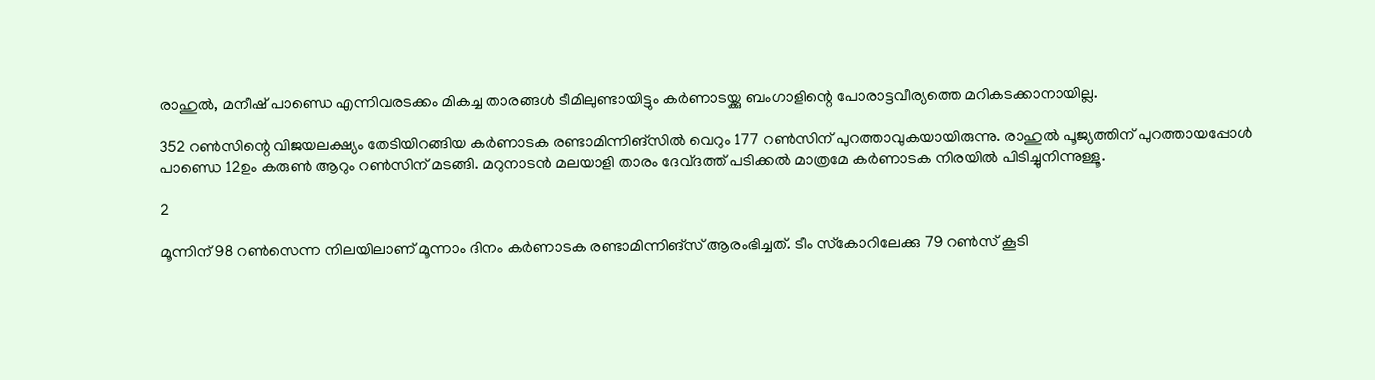രാഹുല്‍, മനീഷ് പാണ്ഡെ എന്നിവരടക്കം മികച്ച താരങ്ങള്‍ ടീമിലുണ്ടായിട്ടും കര്‍ണാടയ്ക്കു ബംഗാളിന്റെ പോരാട്ടവീര്യത്തെ മറികടക്കാനായില്ല.

352 റണ്‍സിന്റെ വിജയലക്ഷ്യം തേടിയിറങ്ങിയ കര്‍ണാടക രണ്ടാമിന്നിങ്‌സില്‍ വെറും 177 റണ്‍സിന് പുറത്താവുകയായിരുന്നു. രാഹുല്‍ പൂജ്യത്തിന് പുറത്തായപ്പോള്‍ പാണ്ഡെ 12ഉം കരുണ്‍ ആറും റണ്‍സിന് മടങ്ങി. മറുനാടന്‍ മലയാളി താരം ദേവ്ദത്ത് പടിക്കല്‍ മാത്രമേ കര്‍ണാടക നിരയില്‍ പിടിച്ചുനിന്നുള്ളൂ.

2

മൂന്നിന് 98 റണ്‍സെന്ന നിലയിലാണ് മൂന്നാം ദിനം കര്‍ണാടക രണ്ടാമിന്നിങ്‌സ് ആരംഭിച്ചത്. ടീം സ്‌കോറിലേക്കു 79 റണ്‍സ് കൂടി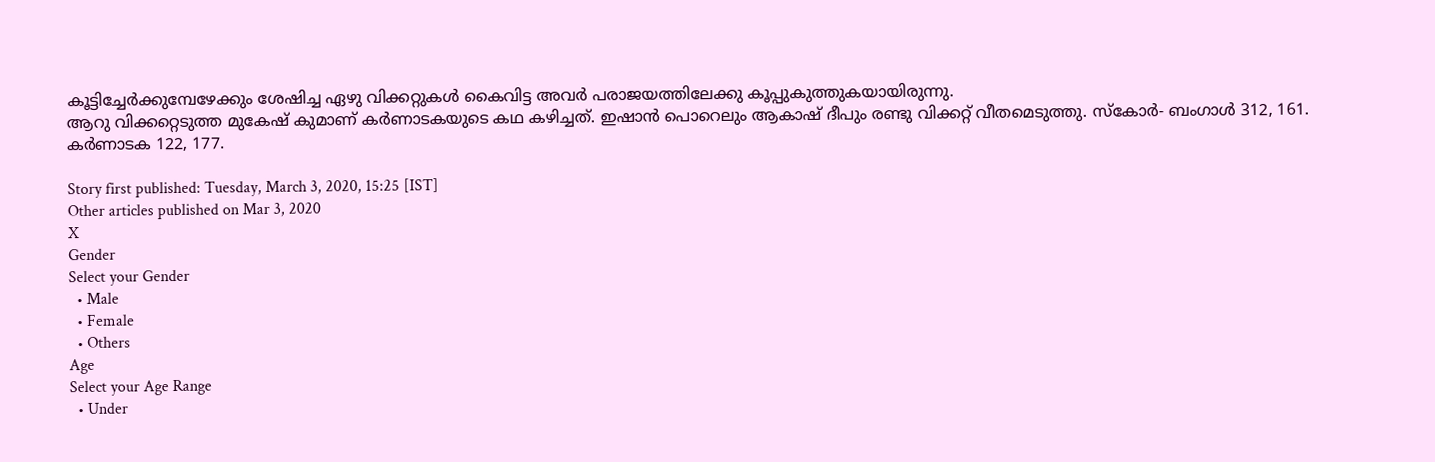കൂട്ടിച്ചേര്‍ക്കുമ്പേഴേക്കും ശേഷിച്ച ഏഴു വിക്കറ്റുകള്‍ കൈവിട്ട അവര്‍ പരാജയത്തിലേക്കു കൂപ്പുകുത്തുകയായിരുന്നു.
ആറു വിക്കറ്റെടുത്ത മുകേഷ് കുമാണ് കര്‍ണാടകയുടെ കഥ കഴിച്ചത്. ഇഷാന്‍ പൊറെലും ആകാഷ് ദീപും രണ്ടു വിക്കറ്റ് വീതമെടുത്തു. സ്‌കോര്‍- ബംഗാള്‍ 312, 161. കര്‍ണാടക 122, 177.

Story first published: Tuesday, March 3, 2020, 15:25 [IST]
Other articles published on Mar 3, 2020
X
Gender
Select your Gender
  • Male
  • Female
  • Others
Age
Select your Age Range
  • Under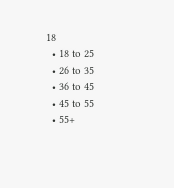18
  • 18 to 25
  • 26 to 35
  • 36 to 45
  • 45 to 55
  • 55+